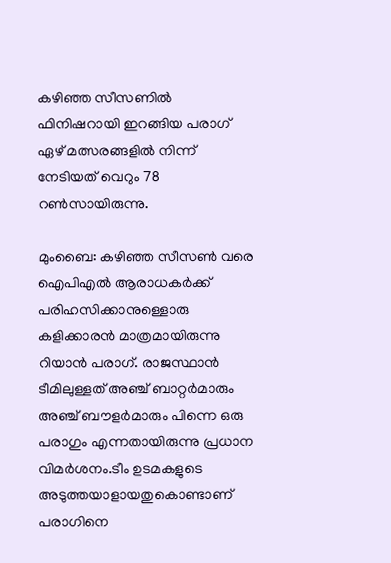കഴിഞ്ഞ സീസണില്‍ ഫിനിഷറായി ഇറങ്ങിയ പരാഗ് ഏഴ് മത്സരങ്ങളില്‍ നിന്ന് നേടിയത് വെറും 78 റണ്‍സായിരുന്നു.

മുംബൈ: കഴിഞ്ഞ സീസണ്‍ വരെ ഐപിഎല്‍ ആരാധകര്‍ക്ക് പരിഹസിക്കാനുള്ളൊരു കളിക്കാരന്‍ മാത്രമായിരുന്നു റിയാന്‍ പരാഗ്. രാജസ്ഥാന്‍ ടീമിലുള്ളത് അഞ്ച് ബാറ്റര്‍മാരും അഞ്ച് ബൗളര്‍മാരും പിന്നെ ഒരു പരാഗും എന്നതായിരുന്നു പ്രധാന വിമര്‍ശനം.ടീം ഉടമകളുടെ അടുത്തയാളായതുകൊണ്ടാണ് പരാഗിനെ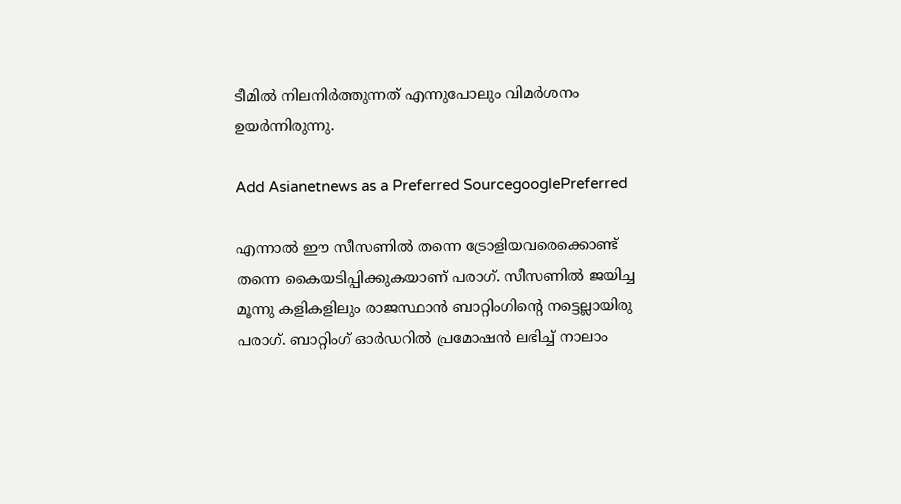ടീമില്‍ നിലനിര്‍ത്തുന്നത് എന്നുപോലും വിമ‍ർശനം ഉയര്‍ന്നിരുന്നു.

Add Asianetnews as a Preferred SourcegooglePreferred

എന്നാല്‍ ഈ സീസണില്‍ തന്നെ ട്രോളിയവരെക്കൊണ്ട് തന്നെ കൈയടിപ്പിക്കുകയാണ് പരാഗ്. സീസണില്‍ ജയിച്ച മൂന്നു കളികളിലും രാജസ്ഥാൻ ബാറ്റിംഗിന്‍റെ നട്ടെല്ലായിരു പരാഗ്. ബാറ്റിംഗ് ഓര്‍ഡറില്‍ പ്രമോഷന്‍ ലഭിച്ച് നാലാം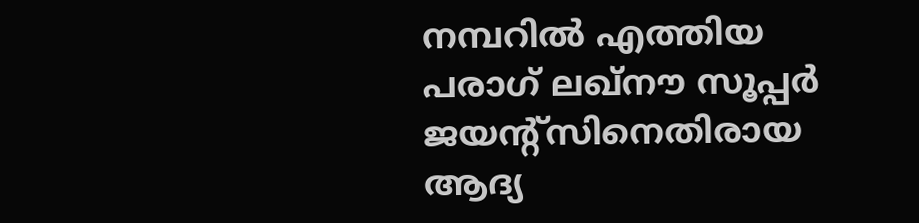നമ്പറില്‍ എത്തിയ പരാഗ് ലഖ്നൗ സൂപ്പര്‍ ജയന്‍റ്സിനെതിരായ ആദ്യ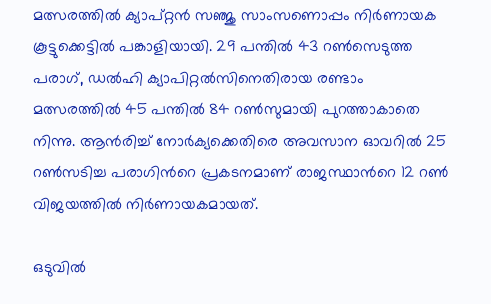മത്സരത്തില്‍ ക്യാപ്റ്റൻ സഞ്ജു സാംസണൊപ്പം നിര്‍ണായക കൂട്ടുക്കെട്ടില്‍ പങ്കാളിയായി. 29 പന്തില്‍ 43 റണ്‍സെടുത്ത പരാഗ്, ഡല്‍ഹി ക്യാപിറ്റല്‍സിനെതിരായ രണ്ടാം മത്സരത്തില്‍ 45 പന്തില്‍ 84 റണ്‍സുമായി പുറത്താകാതെ നിന്നു. ആന്‍രിച്ച് നോര്‍ക്യക്കെതിരെ അവസാന ഓവറില്‍ 25 റണ്‍സടിച്ച പരാഗിന്‍റെ പ്രകടനമാണ് രാജസ്ഥാന്‍റെ 12 റണ്‍ വിജയത്തില്‍ നിര്‍ണായകമായത്.

ഒടുവിൽ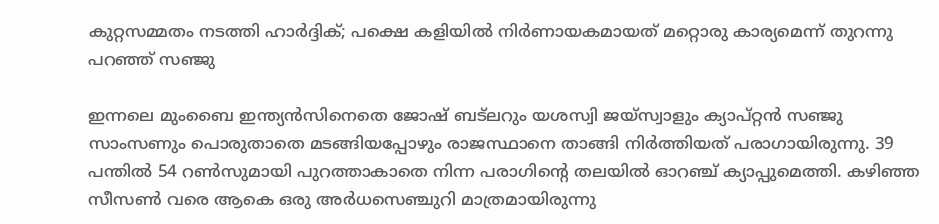കുറ്റസമ്മതം നടത്തി ഹാര്‍ദ്ദിക്; പക്ഷെ കളിയില്‍ നിര്‍ണായകമായത് മറ്റൊരു കാര്യമെന്ന് തുറന്നു പറഞ്ഞ് സഞ്ജു

ഇന്നലെ മുംബൈ ഇന്ത്യന്‍സിനെതെ ജോഷ് ബട്‌ലറും യശസ്വി ജയ്സ്വാളും ക്യാപ്റ്റന്‍ സഞ്ജു സാംസണും പൊരുതാതെ മടങ്ങിയപ്പോഴും രാജസ്ഥാനെ താങ്ങി നിര്‍ത്തിയത് പരാഗായിരുന്നു. 39 പന്തില്‍ 54 റണ്‍സുമായി പുറത്താകാതെ നിന്ന പരാഗിന്‍റെ തലയില്‍ ഓറഞ്ച് ക്യാപ്പുമെത്തി. കഴിഞ്ഞ സീസണ്‍ വരെ ആകെ ഒരു അര്‍ധസെഞ്ചുറി മാത്രമായിരുന്നു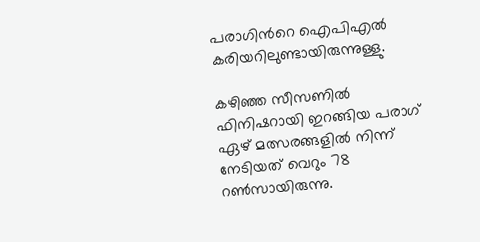പരാഗിന്‍റെ ഐപിഎല്‍ കരിയറിലുണ്ടായിരുന്നുള്ളു.

കഴിഞ്ഞ സീസണില്‍ ഫിനിഷറായി ഇറങ്ങിയ പരാഗ് ഏഴ് മത്സരങ്ങളില്‍ നിന്ന് നേടിയത് വെറും 78 റണ്‍സായിരുന്നു.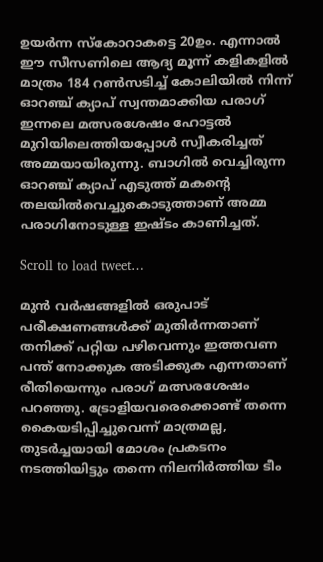ഉയര്‍ന്ന സ്കോറാകട്ടെ 20ഉം. എന്നാല്‍ ഈ സീസണിലെ ആദ്യ മൂന്ന് കളികളില്‍ മാത്രം 184 റണ്‍സടിച്ച് കോലിയില്‍ നിന്ന് ഓറഞ്ച് ക്യാപ് സ്വന്തമാക്കിയ പരാഗ് ഇന്നലെ മത്സരശേഷം ഹോട്ടല്‍ മുറിയിലെത്തിയപ്പോള്‍ സ്വീകരിച്ചത് അമ്മയായിരുന്നു. ബാഗില്‍ വെച്ചിരുന്ന ഓറ‍ഞ്ച് ക്യാപ് എടുത്ത് മകന്‍റെ തലയില്‍വെച്ചുകൊടുത്താണ് അമ്മ പരാഗിനോടുള്ള ഇഷ്ടം കാണിച്ചത്.

Scroll to load tweet…

മുന്‍ വര്‍ഷങ്ങളില്‍ ഒരുപാട് പരീക്ഷണങ്ങള്‍ക്ക് മുതിര്‍ന്നതാണ് തനിക്ക് പറ്റിയ പഴിവെന്നും ഇത്തവണ പന്ത് നോക്കുക അടിക്കുക എന്നതാണ് രീതിയെന്നും പരാഗ് മത്സരശേഷം പറഞ്ഞു. ട്രോളിയവരെക്കൊണ്ട് തന്നെ കൈയടിപ്പിച്ചുവെന്ന് മാത്രമല്ല, തുടര്‍ച്ചയായി മോശം പ്രകടനം നടത്തിയിട്ടും തന്നെ നിലനിര്‍ത്തിയ ടീം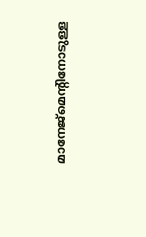മാനേജ്മെന്‍റിനോടുള്ള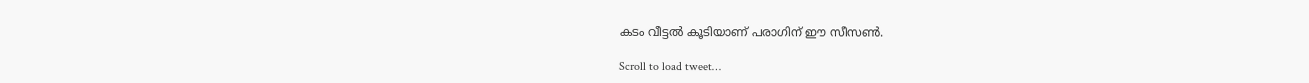കടം വീട്ടല്‍ കൂടിയാണ് പരാഗിന് ഈ സീസണ്‍.

Scroll to load tweet…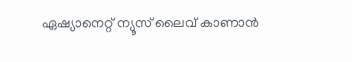ഏഷ്യാനെറ്റ് ന്യൂസ് ലൈവ് കാണാന്‍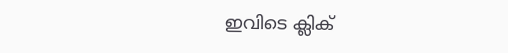ഇവിടെ ക്ലിക്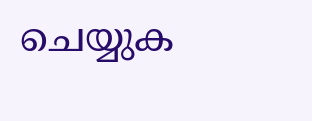ചെയ്യുക